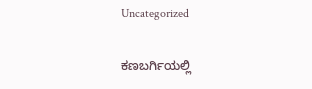Uncategorized

ಕಣಬರ್ಗಿಯಲ್ಲಿ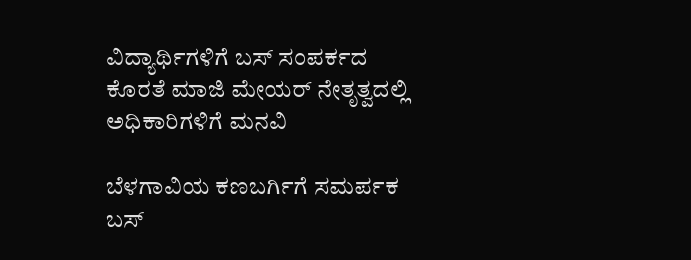ವಿದ್ಯಾರ್ಥಿಗಳಿಗೆ ಬಸ್ ಸಂಪರ್ಕದ ಕೊರತೆ ಮಾಜಿ ಮೇಯರ್ ನೇತೃತ್ವದಲ್ಲಿ ಅಧಿಕಾರಿಗಳಿಗೆ ಮನವಿ

ಬೆಳಗಾವಿಯ ಕಣಬರ್ಗಿಗೆ ಸಮರ್ಪಕ ಬಸ್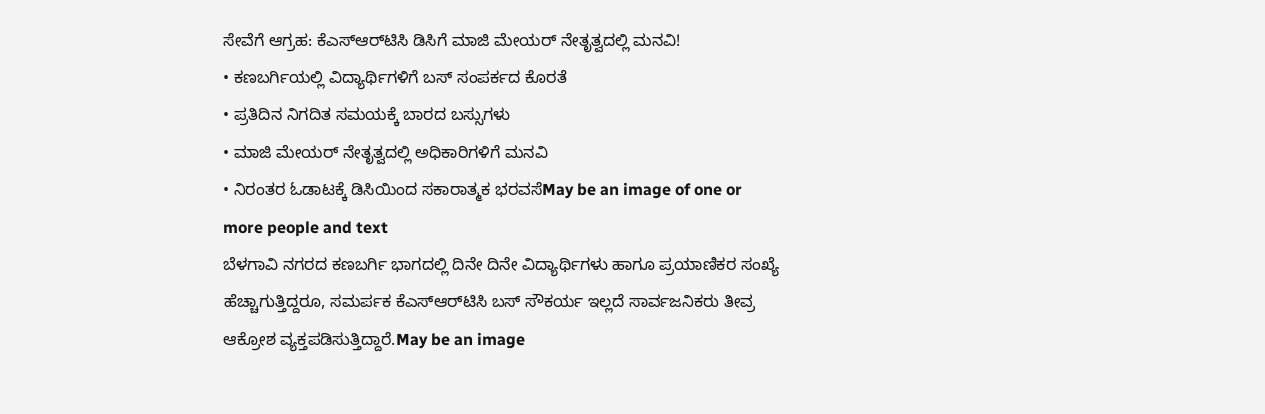ಸೇವೆಗೆ ಆಗ್ರಹ: ಕೆಎಸ್‌ಆರ್‌ಟಿಸಿ ಡಿಸಿಗೆ ಮಾಜಿ ಮೇಯರ್ ನೇತೃತ್ವದಲ್ಲಿ ಮನವಿ!
• ಕಣಬರ್ಗಿಯಲ್ಲಿ ವಿದ್ಯಾರ್ಥಿಗಳಿಗೆ ಬಸ್ ಸಂಪರ್ಕದ ಕೊರತೆ
• ಪ್ರತಿದಿನ ನಿಗದಿತ ಸಮಯಕ್ಕೆ ಬಾರದ ಬಸ್ಸುಗಳು
• ಮಾಜಿ ಮೇಯರ್ ನೇತೃತ್ವದಲ್ಲಿ ಅಧಿಕಾರಿಗಳಿಗೆ ಮನವಿ
• ನಿರಂತರ ಓಡಾಟಕ್ಕೆ ಡಿಸಿಯಿಂದ ಸಕಾರಾತ್ಮಕ ಭರವಸೆMay be an image of one or more people and text
ಬೆಳಗಾವಿ ನಗರದ ಕಣಬರ್ಗಿ ಭಾಗದಲ್ಲಿ ದಿನೇ ದಿನೇ ವಿದ್ಯಾರ್ಥಿಗಳು ಹಾಗೂ ಪ್ರಯಾಣಿಕರ ಸಂಖ್ಯೆ ಹೆಚ್ಚಾಗುತ್ತಿದ್ದರೂ, ಸಮರ್ಪಕ ಕೆಎಸ್‌ಆರ್‌ಟಿಸಿ ಬಸ್ ಸೌಕರ್ಯ ಇಲ್ಲದೆ ಸಾರ್ವಜನಿಕರು ತೀವ್ರ ಆಕ್ರೋಶ ವ್ಯಕ್ತಪಡಿಸುತ್ತಿದ್ದಾರೆ.May be an image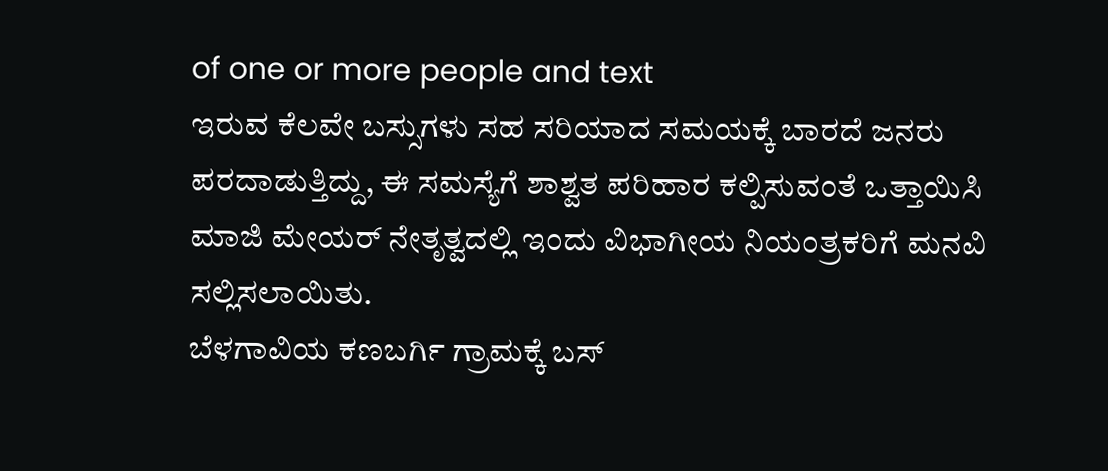of one or more people and text
ಇರುವ ಕೆಲವೇ ಬಸ್ಸುಗಳು ಸಹ ಸರಿಯಾದ ಸಮಯಕ್ಕೆ ಬಾರದೆ ಜನರು ಪರದಾಡುತ್ತಿದ್ದು, ಈ ಸಮಸ್ಯೆಗೆ ಶಾಶ್ವತ ಪರಿಹಾರ ಕಲ್ಪಿಸುವಂತೆ ಒತ್ತಾಯಿಸಿ ಮಾಜಿ ಮೇಯರ್ ನೇತೃತ್ವದಲ್ಲಿ ಇಂದು ವಿಭಾಗೀಯ ನಿಯಂತ್ರಕರಿಗೆ ಮನವಿ ಸಲ್ಲಿಸಲಾಯಿತು.
ಬೆಳಗಾವಿಯ ಕಣಬರ್ಗಿ ಗ್ರಾಮಕ್ಕೆ ಬಸ್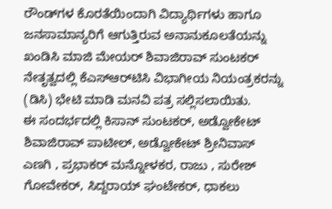ರೌಂಡ್‌ಗಳ ಕೊರತೆಯಿಂದಾಗಿ ವಿದ್ಯಾರ್ಥಿಗಳು ಹಾಗೂ ಜನಸಾಮಾನ್ಯರಿಗೆ ಆಗುತ್ತಿರುವ ಅನಾನುಕೂಲತೆಯನ್ನು ಖಂಡಿಸಿ ಮಾಜಿ ಮೇಯರ್ ಶಿವಾಜಿರಾವ್ ಸುಂಟಕರ್ ನೇತೃತ್ವದಲ್ಲಿ ಕೆಎಸ್‌ಆರ್‌ಟಿಸಿ ವಿಭಾಗೀಯ ನಿಯಂತ್ರಕರನ್ನು (ಡಿಸಿ) ಭೇಟಿ ಮಾಡಿ ಮನವಿ ಪತ್ರ ಸಲ್ಲಿಸಲಾಯಿತು.
ಈ ಸಂದರ್ಭದಲ್ಲಿ ಕಿಸಾನ್ ಸುಂಟಕರ್, ಅಡ್ವೋಕೇಟ್ ಶಿವಾಜಿರಾವ್ ಪಾಟೀಲ್, ಅಡ್ವೋಕೇಟ್ ಶ್ರೀನಿವಾಸ್ ಎಣಗಿ , ಪ್ರಭಾಕರ್ ಮನ್ನೋಳಕರ, ರಾಜು , ಸುರೇಶ್ ಗೋವೇಕರ್, ಸಿದ್ದರಾಯ್ ಘಂಟೇಕರ್, ಧಾಕಲು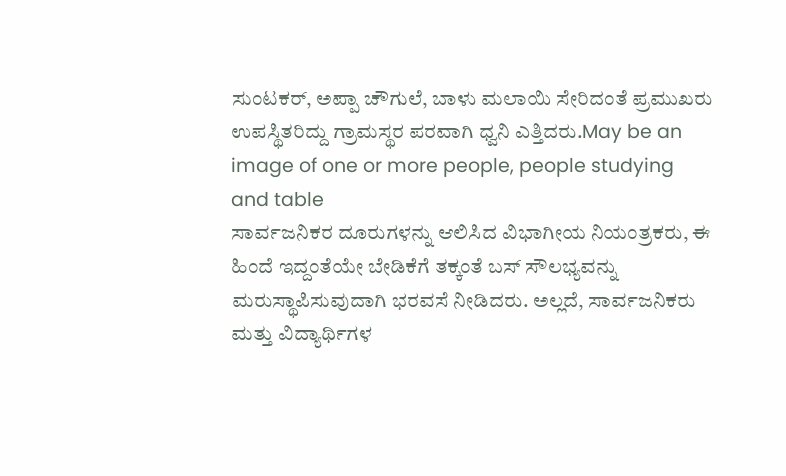ಸುಂಟಕರ್, ಅಪ್ಪಾ ಚೌಗುಲೆ, ಬಾಳು ಮಲಾಯಿ ಸೇರಿದಂತೆ ಪ್ರಮುಖರು ಉಪಸ್ಥಿತರಿದ್ದು ಗ್ರಾಮಸ್ಥರ ಪರವಾಗಿ ಧ್ವನಿ ಎತ್ತಿದರು.May be an image of one or more people, people studying and table
ಸಾರ್ವಜನಿಕರ ದೂರುಗಳನ್ನು ಆಲಿಸಿದ ವಿಭಾಗೀಯ ನಿಯಂತ್ರಕರು, ಈ ಹಿಂದೆ ಇದ್ದಂತೆಯೇ ಬೇಡಿಕೆಗೆ ತಕ್ಕಂತೆ ಬಸ್ ಸೌಲಭ್ಯವನ್ನು ಮರುಸ್ಥಾಪಿಸುವುದಾಗಿ ಭರವಸೆ ನೀಡಿದರು. ಅಲ್ಲದೆ, ಸಾರ್ವಜನಿಕರು ಮತ್ತು ವಿದ್ಯಾರ್ಥಿಗಳ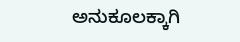ಅನುಕೂಲಕ್ಕಾಗಿ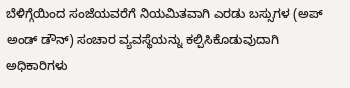ಬೆಳಿಗ್ಗೆಯಿಂದ ಸಂಜೆಯವರೆಗೆ ನಿಯಮಿತವಾಗಿ ಎರಡು ಬಸ್ಸುಗಳ (ಅಪ್ ಅಂಡ್ ಡೌನ್) ಸಂಚಾರ ವ್ಯವಸ್ಥೆಯನ್ನು ಕಲ್ಪಿಸಿಕೊಡುವುದಾಗಿ ಅಧಿಕಾರಿಗಳು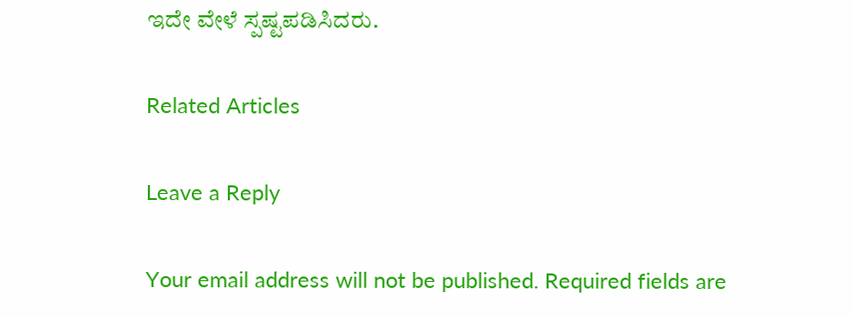ಇದೇ ವೇಳೆ ಸ್ಪಷ್ಟಪಡಿಸಿದರು.

Related Articles

Leave a Reply

Your email address will not be published. Required fields are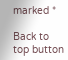marked *

Back to top button